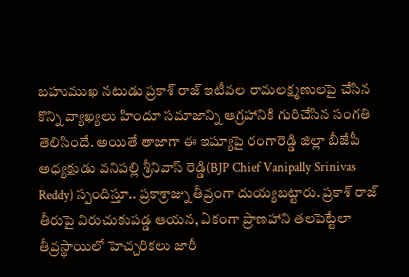బహుముఖ నటుడు ప్రకాశ్ రాజ్ ఇటీవల రామలక్ష్మణులపై చేసిన కొన్ని వ్యాఖ్యలు హిందూ సమాజాన్ని ఆగ్రహానికి గురిచేసిన సంగతి తెలిసిందే. అయితే తాజాగా ఈ ఇష్యూపై రంగారెడ్డి జిల్లా బీజేపీ అధ్యక్షుడు వనిపల్లి శ్రీనివాస్ రెడ్డి(BJP Chief Vanipally Srinivas Reddy) స్పందిస్తూ.. ప్రకాశ్రాజ్ను తీవ్రంగా దుయ్యబట్టారు. ప్రకాశ్ రాజ్ తీరుపై విరుచుకుపడ్డ ఆయన, ఏకంగా ప్రాణహాని తలపెట్టేలా తీవ్రస్థాయిలో హెచ్చరికలు జారీ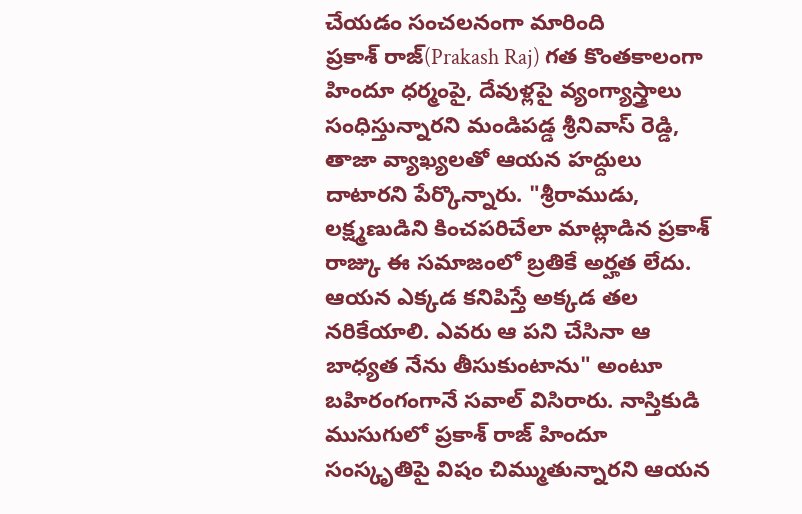చేయడం సంచలనంగా మారింది
ప్రకాశ్ రాజ్(Prakash Raj) గత కొంతకాలంగా హిందూ ధర్మంపై, దేవుళ్లపై వ్యంగ్యాస్త్రాలు సంధిస్తున్నారని మండిపడ్డ శ్రీనివాస్ రెడ్డి, తాజా వ్యాఖ్యలతో ఆయన హద్దులు దాటారని పేర్కొన్నారు. "శ్రీరాముడు, లక్ష్మణుడిని కించపరిచేలా మాట్లాడిన ప్రకాశ్ రాజ్కు ఈ సమాజంలో బ్రతికే అర్హత లేదు. ఆయన ఎక్కడ కనిపిస్తే అక్కడ తల నరికేయాలి. ఎవరు ఆ పని చేసినా ఆ బాధ్యత నేను తీసుకుంటాను" అంటూ బహిరంగంగానే సవాల్ విసిరారు. నాస్తికుడి ముసుగులో ప్రకాశ్ రాజ్ హిందూ సంస్కృతిపై విషం చిమ్ముతున్నారని ఆయన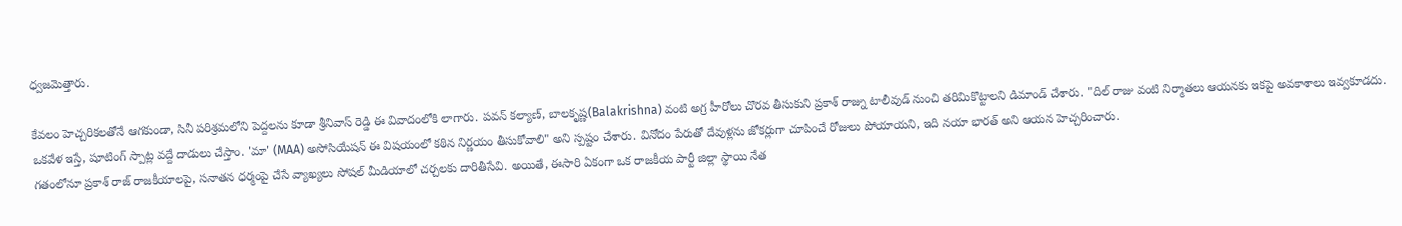ధ్వజమెత్తారు.

కేవలం హెచ్చరికలతోనే ఆగకుండా, సినీ పరిశ్రమలోని పెద్దలను కూడా శ్రీనివాస్ రెడ్డి ఈ వివాదంలోకి లాగారు. పవన్ కల్యాణ్, బాలకృష్ణ(Balakrishna) వంటి అగ్ర హీరోలు చొరవ తీసుకుని ప్రకాశ్ రాజ్ను టాలీవుడ్ నుంచి తరిమికొట్టాలని డిమాండ్ చేశారు. "దిల్ రాజు వంటి నిర్మాతలు ఆయనకు ఇకపై అవకాశాలు ఇవ్వకూడదు. ఒకవేళ ఇస్తే, షూటింగ్ స్పాట్ల వద్దే దాడులు చేస్తాం. 'మా' (MAA) అసోసియేషన్ ఈ విషయంలో కఠిన నిర్ణయం తీసుకోవాలి" అని స్పష్టం చేశారు. వినోదం పేరుతో దేవుళ్లను జోకర్లుగా చూపించే రోజులు పోయాయని, ఇది నయా భారత్ అని ఆయన హెచ్చరించారు.
గతంలోనూ ప్రకాశ్ రాజ్ రాజకీయాలపై, సనాతన ధర్మంపై చేసే వ్యాఖ్యలు సోషల్ మీడియాలో చర్చలకు దారితీసేవి. అయితే, ఈసారి ఏకంగా ఒక రాజకీయ పార్టీ జిల్లా స్థాయి నేత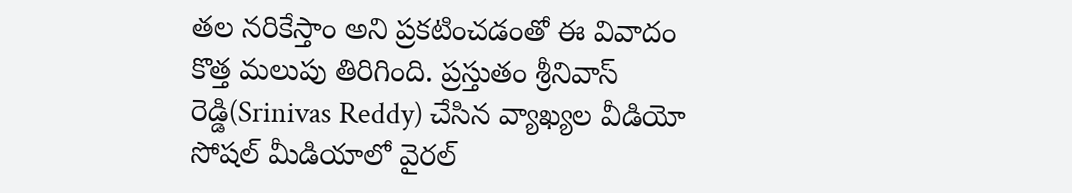తల నరికేస్తాం అని ప్రకటించడంతో ఈ వివాదం కొత్త మలుపు తిరిగింది. ప్రస్తుతం శ్రీనివాస్ రెడ్డి(Srinivas Reddy) చేసిన వ్యాఖ్యల వీడియో సోషల్ మీడియాలో వైరల్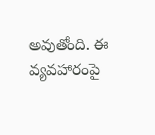అవుతోంది. ఈ వ్యవహారంపై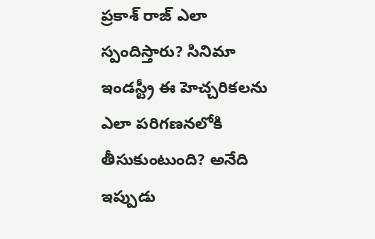ప్రకాశ్ రాజ్ ఎలా స్పందిస్తారు? సినిమా ఇండస్ట్రీ ఈ హెచ్చరికలను ఎలా పరిగణనలోకి తీసుకుంటుంది? అనేది ఇప్పుడు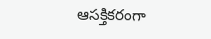ఆసక్తికరంగా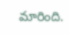మారింది.